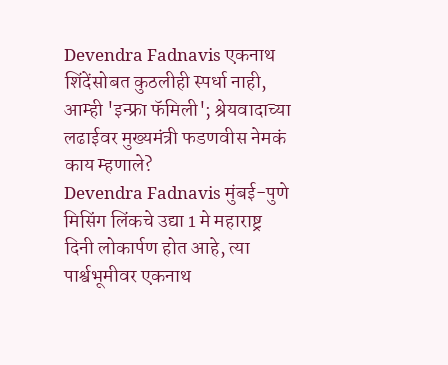Devendra Fadnavis एकनाथ शिंदेंसोबत कुठलीही स्पर्धा नाही, आम्ही 'इन्फ्रा फॅमिली'; श्रेयवादाच्या लढाईवर मुख्यमंत्री फडणवीस नेमकं काय म्हणाले?
Devendra Fadnavis मुंबई-पुणे मिसिंग लिंकचे उद्या 1 मे महाराष्ट्र दिनी लोकार्पण होत आहे, त्या पार्श्वभूमीवर एकनाथ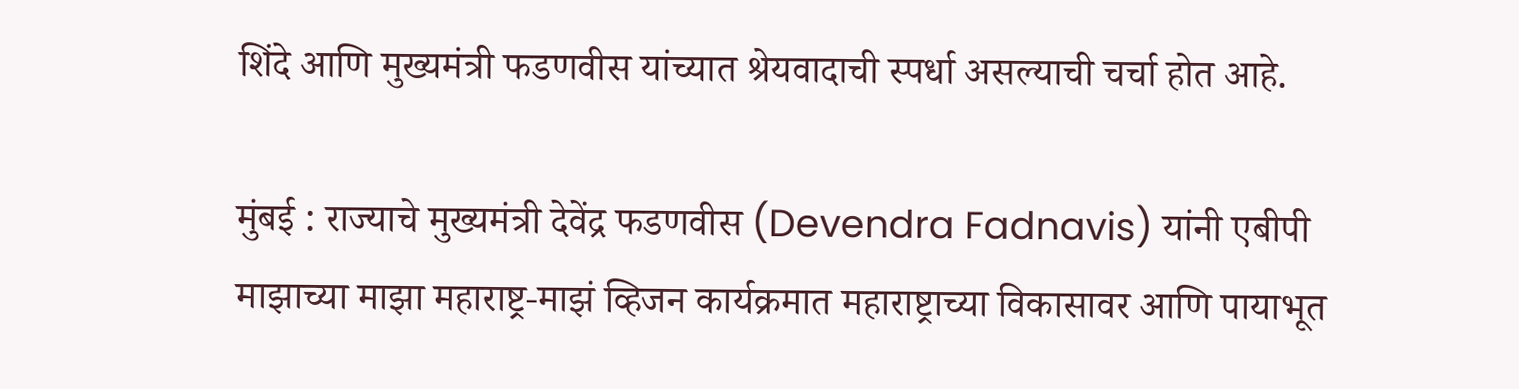शिंदे आणि मुख्यमंत्री फडणवीस यांच्यात श्रेयवादाची स्पर्धा असल्याची चर्चा होत आहे.

मुंबई : राज्याचे मुख्यमंत्री देवेंद्र फडणवीस (Devendra Fadnavis) यांनी एबीपी माझाच्या माझा महाराष्ट्र-माझं व्हिजन कार्यक्रमात महाराष्ट्राच्या विकासावर आणि पायाभूत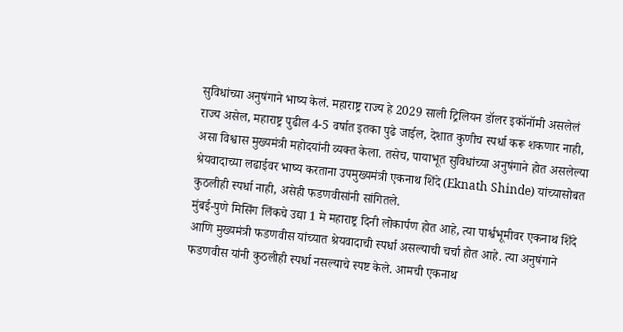सुविधांच्या अनुषंगाने भाष्य केलं. महाराष्ट्र राज्य हे 2029 साली ट्रिलियन डॉलर इकॉनॉमी असलेलं राज्य असेल, महाराष्ट्र पुढील 4-5 वर्षात इतका पुढे जाईल, देशात कुणीच स्पर्धा करू शकणार नाही, असा विश्वास मुख्यमंत्री महोदयांनी व्यक्त केला. तसेच, पायाभूत सुविधांच्या अनुषंगाने होत असलेल्या श्रेयवादाच्या लढाईवर भाष्य करताना उपमुख्यमंत्री एकनाथ शिंदे (Eknath Shinde) यांच्यासोबत कुठलीही स्पर्धा नाही, असेही फडणवीसांनी सांगितले.
मुंबई-पुणे मिसिंग लिंकचे उद्या 1 मे महाराष्ट्र दिनी लोकार्पण होत आहे, त्या पार्श्वभूमीवर एकनाथ शिंदे आणि मुख्यमंत्री फडणवीस यांच्यात श्रेयवादाची स्पर्धा असल्याची चर्चा होत आहे. त्या अनुषंगाने फडणवीस यांनी कुठलीही स्पर्धा नसल्याचे स्पष्ट केले. आमची एकनाथ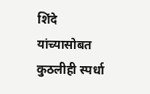शिंदे यांच्यासोबत कुठलीही स्पर्धा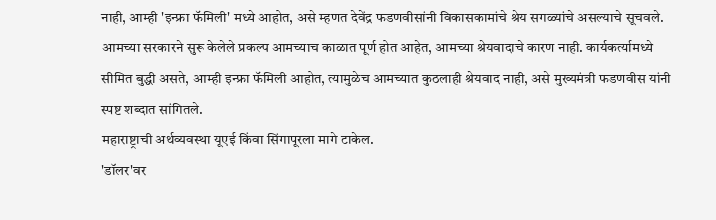नाही, आम्ही 'इन्फ्रा फॅमिली' मध्ये आहोत, असे म्हणत देवेंद्र फडणवीसांनी विकासकामांचे श्रेय सगळ्यांचे असल्याचे सूचवले. आमच्या सरकारने सुरू केलेले प्रकल्प आमच्याच काळात पूर्ण होत आहेत, आमच्या श्रेयवादाचे कारण नाही. कार्यकर्त्यामध्ये सीमित बुद्धी असते, आम्ही इन्फ्रा फॅमिली आहोत, त्यामुळेच आमच्यात कुठलाही श्रेयवाद नाही, असे मुख्यमंत्री फडणवीस यांनी स्पष्ट शब्दात सांगितले.
महाराष्ट्राची अर्थव्यवस्था यूएई किंवा सिंगापूरला मागे टाकेल.
'डॉलर'वर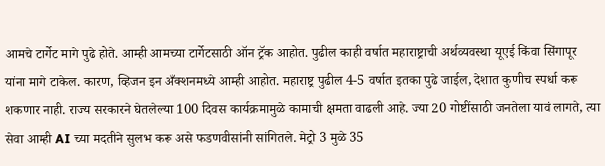आमचे टार्गेट मागे पुढे होते. आम्ही आमच्या टार्गेटसाठी ऑन ट्रॅक आहोत. पुढील काही वर्षात महाराष्ट्राची अर्थव्यवस्था यूएई किंवा सिंगापूर यांना मागे टाकेल. कारण, व्हिजन इन अँक्शनमध्ये आम्ही आहोत. महाराष्ट्र पुढील 4-5 वर्षात इतका पुढे जाईल, देशात कुणीच स्पर्धा करू शकणार नाही. राज्य सरकारने घेतलेल्या 100 दिवस कार्यक्रमामुळे कामाची क्षमता वाढली आहे. ज्या 20 गोष्टींसाठी जनतेला यावं लागते, त्या सेवा आम्ही AI च्या मदतीने सुलभ करू असे फडणवीसांनी सांगितले. मेट्रो 3 मुळे 35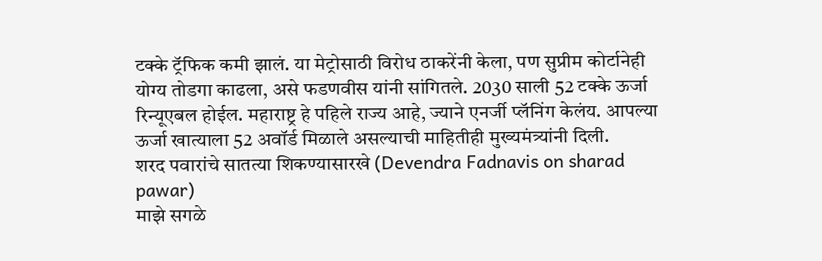टक्के ट्रॅफिक कमी झालं. या मेट्रोसाठी विरोध ठाकरेंनी केला, पण सुप्रीम कोर्टानेही योग्य तोडगा काढला, असे फडणवीस यांनी सांगितले. 2030 साली 52 टक्के ऊर्जा रिन्यूएबल होईल. महाराष्ट्र हे पहिले राज्य आहे, ज्याने एनर्जी प्लॅनिंग केलंय. आपल्या ऊर्जा खात्याला 52 अवॉर्ड मिळाले असल्याची माहितीही मुख्यमंत्र्यांनी दिली.
शरद पवारांचे सातत्या शिकण्यासारखे (Devendra Fadnavis on sharad pawar)
माझे सगळे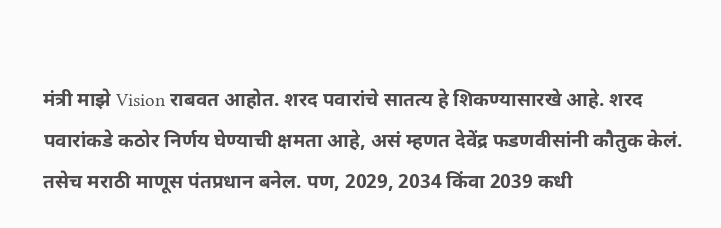मंत्री माझे Vision राबवत आहोत. शरद पवारांचे सातत्य हे शिकण्यासारखे आहे. शरद पवारांकडे कठोर निर्णय घेण्याची क्षमता आहे, असं म्हणत देवेंद्र फडणवीसांनी कौतुक केलं. तसेच मराठी माणूस पंतप्रधान बनेल. पण, 2029, 2034 किंवा 2039 कधी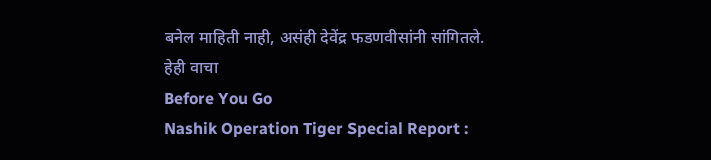बनेल माहिती नाही, असंही देवेंद्र फडणवीसांनी सांगितले.
हेही वाचा
Before You Go
Nashik Operation Tiger Special Report :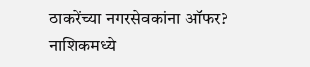ठाकरेंच्या नगरसेवकांना ऑफर? नाशिकमध्ये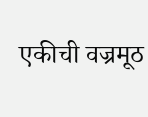एकीची वज्रमूठ